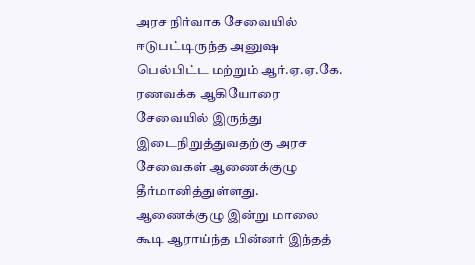அரச நிர்வாக சேவையில் ஈடுபட்டிருந்த அனுஷ பெல்பிட்ட மற்றும் ஆர்.ஏ.ஏ.கே. ரணவக்க ஆகியோரை சேவையில் இருந்து இடைநிறுத்துவதற்கு அரச சேவைகள் ஆணைக்குழு தீர்மானித்துள்ளது.
ஆணைக்குழு இன்று மாலை கூடி ஆராய்ந்த பின்னர் இந்தத்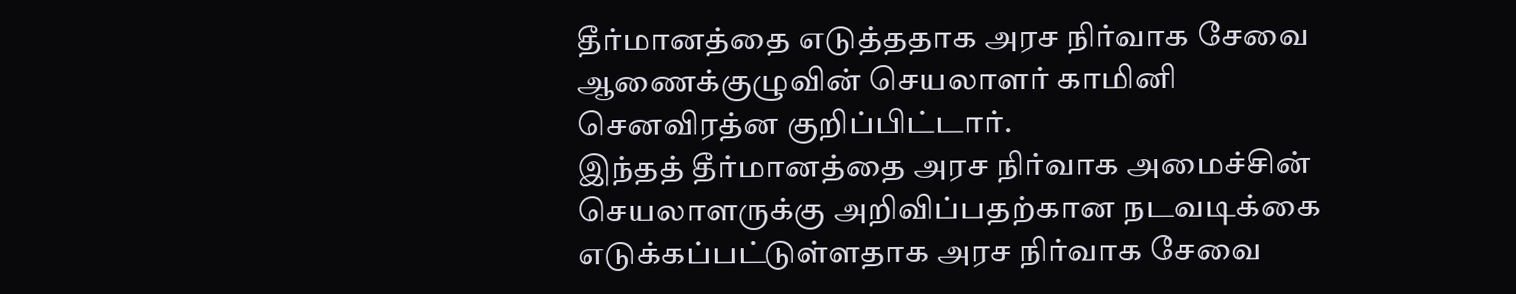தீர்மானத்தை எடுத்ததாக அரச நிர்வாக சேவை ஆணைக்குழுவின் செயலாளர் காமினி செனவிரத்ன குறிப்பிட்டார்.
இந்தத் தீர்மானத்தை அரச நிர்வாக அமைச்சின் செயலாளருக்கு அறிவிப்பதற்கான நடவடிக்கை எடுக்கப்பட்டுள்ளதாக அரச நிர்வாக சேவை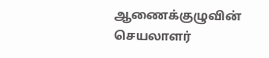ஆணைக்குழுவின் செயலாளர்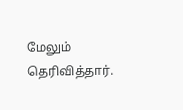மேலும் தெரிவித்தார்.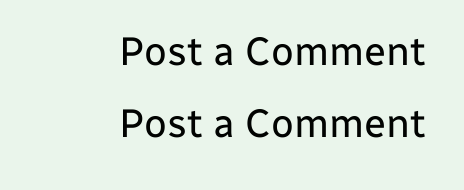Post a Comment
Post a Comment